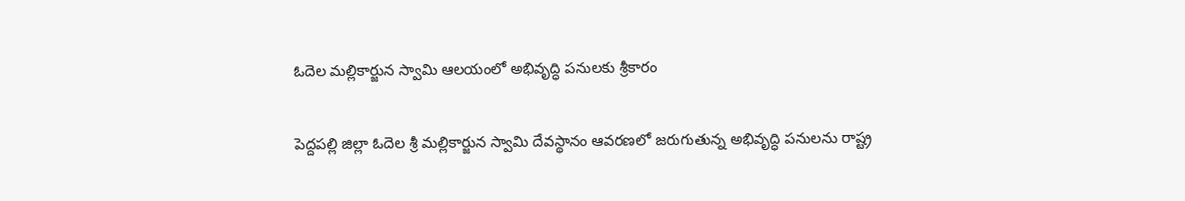ఓదెల మల్లికార్జున స్వామి ఆలయంలో అభివృద్ధి పనులకు శ్రీకారం

పెద్దపల్లి జిల్లా ఓదెల శ్రీ మల్లికార్జున స్వామి దేవస్థానం ఆవరణలో జరుగుతున్న అభివృద్ధి పనులను రాష్ట్ర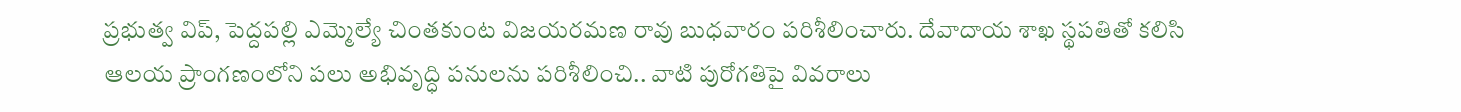ప్రభుత్వ విప్, పెద్దపల్లి ఎమ్మెల్యే చింతకుంట విజయరమణ రావు బుధవారం పరిశీలించారు. దేవాదాయ శాఖ స్థపతితో కలిసి ఆలయ ప్రాంగణంలోని పలు అభివృద్ధి పనులను పరిశీలించి.. వాటి పురోగతిపై వివరాలు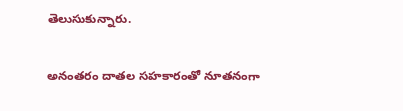తెలుసుకున్నారు.

అనంతరం దాతల సహకారంతో నూతనంగా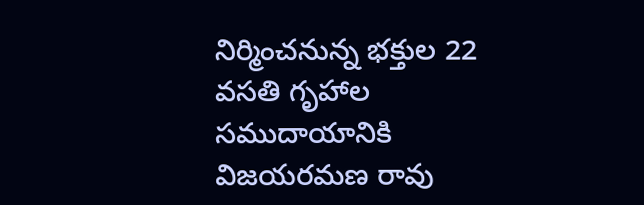నిర్మించనున్న భక్తుల 22 వసతి గృహాల సముదాయానికి విజయరమణ రావు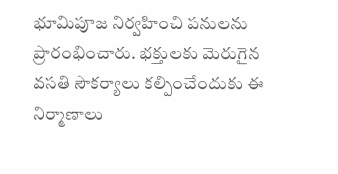భూమిపూజ నిర్వహించి పనులను ప్రారంభించారు. భక్తులకు మెరుగైన వసతి సౌకర్యాలు కల్పించేందుకు ఈ నిర్మాణాలు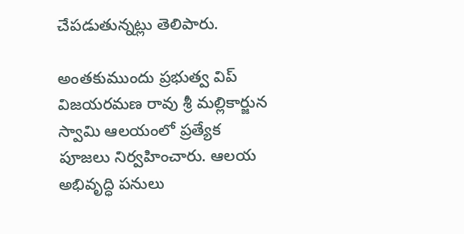చేపడుతున్నట్లు తెలిపారు.

అంతకుముందు ప్రభుత్వ విప్ విజయరమణ రావు శ్రీ మల్లికార్జున స్వామి ఆలయంలో ప్రత్యేక పూజలు నిర్వహించారు. ఆలయ అభివృద్ధి పనులు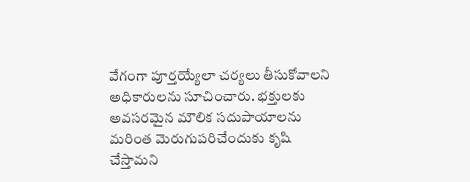వేగంగా పూర్తయ్యేలా చర్యలు తీసుకోవాలని అధికారులను సూచించారు. భక్తులకు అవసరమైన మౌలిక సదుపాయాలను మరింత మెరుగుపరిచేందుకు కృషి చేస్తామని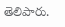తెలిపారు.